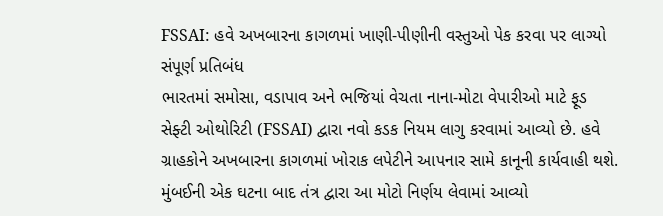FSSAI: હવે અખબારના કાગળમાં ખાણી-પીણીની વસ્તુઓ પેક કરવા પર લાગ્યો સંપૂર્ણ પ્રતિબંધ
ભારતમાં સમોસા, વડાપાવ અને ભજિયાં વેચતા નાના-મોટા વેપારીઓ માટે ફૂડ સેફ્ટી ઓથોરિટી (FSSAI) દ્વારા નવો કડક નિયમ લાગુ કરવામાં આવ્યો છે. હવે ગ્રાહકોને અખબારના કાગળમાં ખોરાક લપેટીને આપનાર સામે કાનૂની કાર્યવાહી થશે. મુંબઈની એક ઘટના બાદ તંત્ર દ્વારા આ મોટો નિર્ણય લેવામાં આવ્યો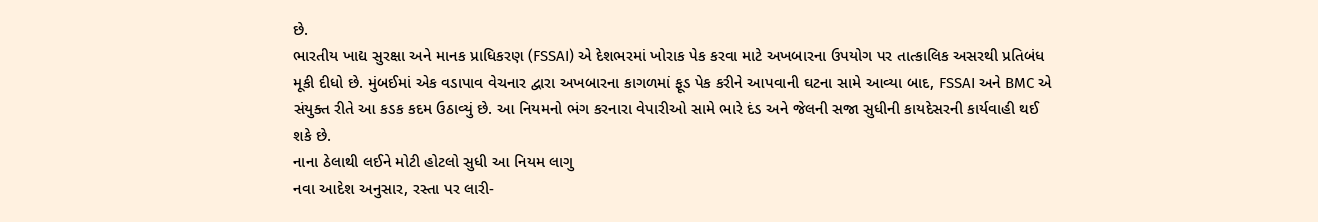છે.
ભારતીય ખાદ્ય સુરક્ષા અને માનક પ્રાધિકરણ (FSSAI) એ દેશભરમાં ખોરાક પેક કરવા માટે અખબારના ઉપયોગ પર તાત્કાલિક અસરથી પ્રતિબંધ મૂકી દીધો છે. મુંબઈમાં એક વડાપાવ વેચનાર દ્વારા અખબારના કાગળમાં ફૂડ પેક કરીને આપવાની ઘટના સામે આવ્યા બાદ, FSSAI અને BMC એ સંયુક્ત રીતે આ કડક કદમ ઉઠાવ્યું છે. આ નિયમનો ભંગ કરનારા વેપારીઓ સામે ભારે દંડ અને જેલની સજા સુધીની કાયદેસરની કાર્યવાહી થઈ શકે છે.
નાના ઠેલાથી લઈને મોટી હોટલો સુધી આ નિયમ લાગુ
નવા આદેશ અનુસાર, રસ્તા પર લારી-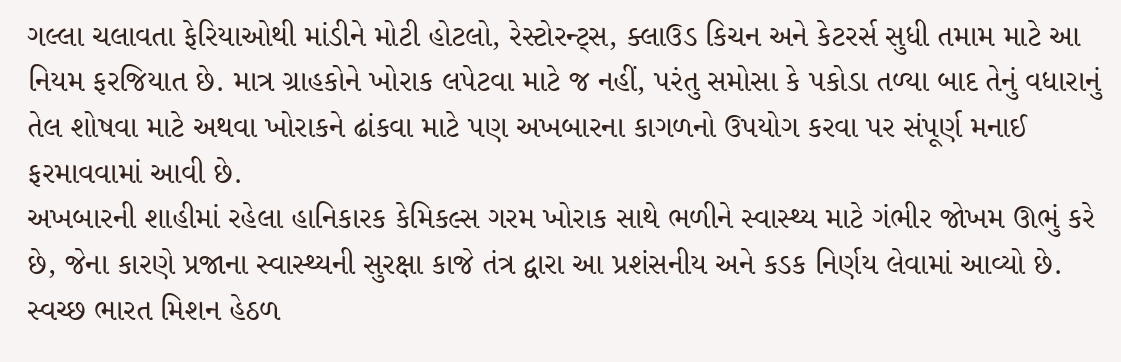ગલ્લા ચલાવતા ફેરિયાઓથી માંડીને મોટી હોટલો, રેસ્ટોરન્ટ્સ, ક્લાઉડ કિચન અને કેટરર્સ સુધી તમામ માટે આ નિયમ ફરજિયાત છે. માત્ર ગ્રાહકોને ખોરાક લપેટવા માટે જ નહીં, પરંતુ સમોસા કે પકોડા તળ્યા બાદ તેનું વધારાનું તેલ શોષવા માટે અથવા ખોરાકને ઢાંકવા માટે પણ અખબારના કાગળનો ઉપયોગ કરવા પર સંપૂર્ણ મનાઈ ફરમાવવામાં આવી છે.
અખબારની શાહીમાં રહેલા હાનિકારક કેમિકલ્સ ગરમ ખોરાક સાથે ભળીને સ્વાસ્થ્ય માટે ગંભીર જોખમ ઊભું કરે છે, જેના કારણે પ્રજાના સ્વાસ્થ્યની સુરક્ષા કાજે તંત્ર દ્વારા આ પ્રશંસનીય અને કડક નિર્ણય લેવામાં આવ્યો છે.
સ્વચ્છ ભારત મિશન હેઠળ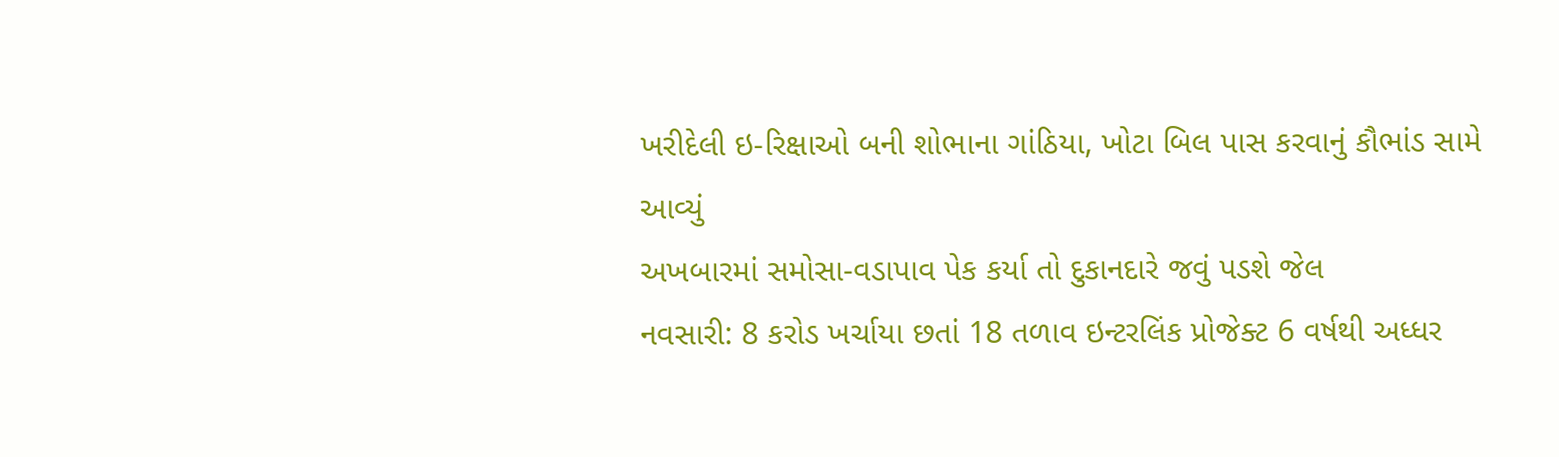ખરીદેલી ઇ-રિક્ષાઓ બની શોભાના ગાંઠિયા, ખોટા બિલ પાસ કરવાનું કૌભાંડ સામે આવ્યું
અખબારમાં સમોસા-વડાપાવ પેક કર્યા તો દુકાનદારે જવું પડશે જેલ
નવસારી: 8 કરોડ ખર્ચાયા છતાં 18 તળાવ ઇન્ટરલિંક પ્રોજેક્ટ 6 વર્ષથી અધ્ધર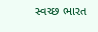સ્વચ્છ ભારત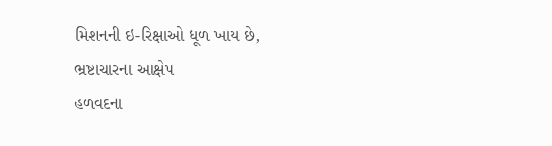મિશનની ઇ-રિક્ષાઓ ધૂળ ખાય છે, ભ્રષ્ટાચારના આક્ષેપ
હળવદના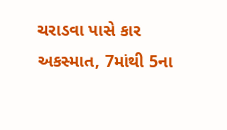ચરાડવા પાસે કાર અકસ્માત, 7માંથી 5ના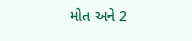મોત અને 2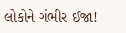લોકોને ગંભીર ઈજા!